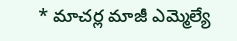* మాచర్ల మాజీ ఎమ్మెల్యే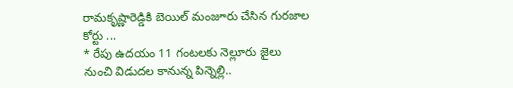రామకృష్ణారెడ్డికి బెయిల్ మంజూరు చేసిన గురజాల కోర్టు ...
* రేపు ఉదయం 11 గంటలకు నెల్లూరు జైలు నుంచి విడుదల కానున్న పిన్నెల్లి..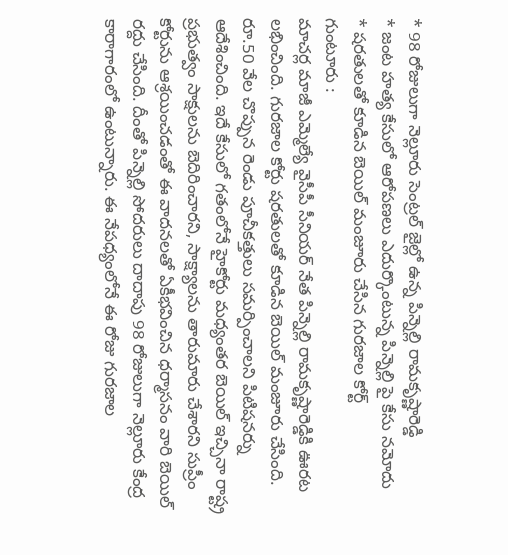* 98 రోజులుగా నెల్లూరు సెంట్రల్ జైల్లో ఉన్న పిన్నెల్లి రామకృష్ణారెడ్డి
* జంట హత్య కేసులో ఆరోపణలు ఎదుర్కొంటున్న పిన్నెల్లి పై కేసు నమోదు
* షరతులతో కూడిన బెయిల్ మంజూరు చేసిన గురజాల కోర్ట్
గుంటూరు :
మాచర్ల మాజీ ఎమ్మెల్యే వైసీపీ సీనియర్ నేత పిన్నెల్లి రామకృష్ణారెడ్డికి ఊరట లభించింది. గురజాల కోర్టు షరతులతో కూడిన బెయిల్ మంజూరు చేసింది. రూ.50 వేల చొప్పున రెండు పూచీకత్తులు సమర్పించాలని పిటిషనర్ను ఆదేశించింది. ఇదే కేసులో గతంలోనే హైకోర్టు మధ్యంతర బెయిల్ ఇచ్చినా రాష్ట్ర ప్రభుత్వం సాక్షులను బెదిరించారని, సాక్ష్యాలను తారుమారు చేశారని సుప్రీం కోర్టును ఆశ్రయించడంతో ఈ వాదనలతో ఏకీభవించిన ధర్మాసనం వారి బెయిల్ రద్దు చేసింది. దీంతో పిన్నెల్లి సోదరులు దాదాపు 98 రోజులుగా నెల్లూరు కేంద్ర కారాగారంలో ఉంటున్నారు. ఈ నేపధ్యంలోనే ఈ రోజు గురజాల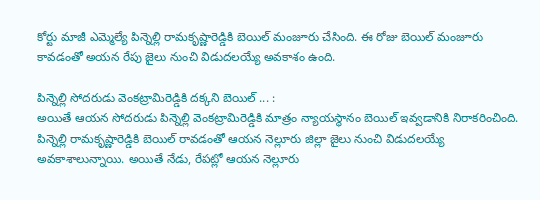కోర్టు మాజీ ఎమ్మెల్యే పిన్నెల్లి రామకృష్ణారెడ్డికి బెయిల్ మంజూరు చేసింది. ఈ రోజు బెయిల్ మంజూరు కావడంతో అయన రేపు జైలు నుంచి విడుదలయ్యే అవకాశం ఉంది.

పిన్నెల్లి సోదరుడు వెంకట్రామిరెడ్డికి దక్కని బెయిల్ ... :
అయితే ఆయన సోదరుడు పిన్నెల్లి వెంకట్రామిరెడ్డికి మాత్రం న్యాయస్థానం బెయిల్ ఇవ్వడానికి నిరాకరించింది. పిన్నెల్లి రామకృష్ణారెడ్డికి బెయిల్ రావడంతో ఆయన నెల్లూరు జిల్లా జైలు నుంచి విడుదలయ్యే అవకాశాలున్నాయి. అయితే నేడు, రేపట్లో ఆయన నెల్లూరు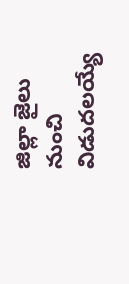జిల్లా జైలు నుంచి విడుదలయ్యే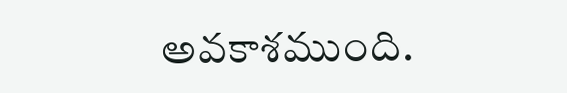అవకాశముంది.